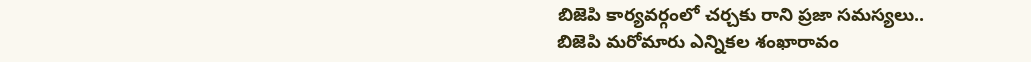బిజెపి కార్యవర్గంలో చర్చకు రాని ప్రజా సమస్యలు..
బిజెపి మరోమారు ఎన్నికల శంఖారావం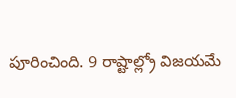పూరించింది. 9 రాష్టాల్ల్రో విజయమే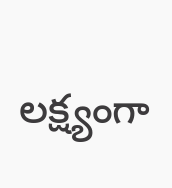లక్ష్యంగా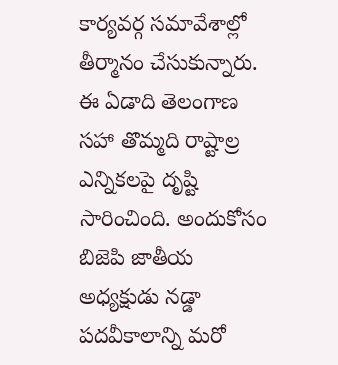కార్యవర్గ సమావేశాల్లో తీర్మానం చేసుకున్నారు. ఈ ఏడాది తెలంగాణ సహా తొమ్మది రాష్టాల్ర ఎన్నికలపై దృష్టి సారించింది. అందుకోసం బిజెపి జాతీయ అధ్యక్షుడు నడ్డా పదవీకాలాన్ని మరో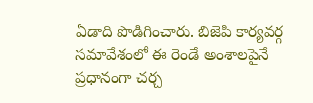ఏడాది పొడిగించారు. బిజెపి కార్యవర్గ సమావేశంలో ఈ రెండే అంశాలపైనే ప్రధానంగా చర్చ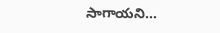సాగాయని…